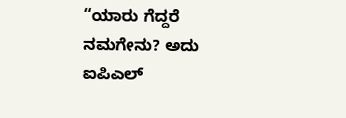“ಯಾರು ಗೆದ್ದರೆ ನಮಗೇನು? ಅದು ಐಪಿಎಲ್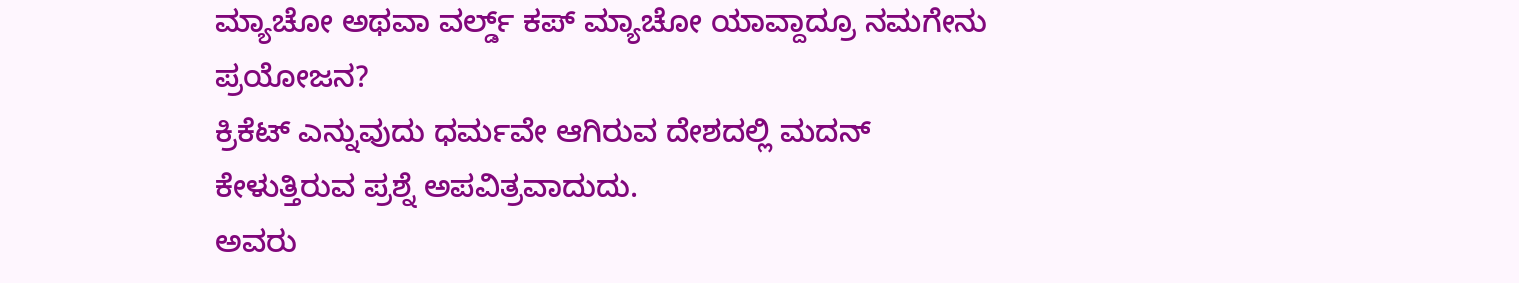ಮ್ಯಾಚೋ ಅಥವಾ ವರ್ಲ್ಡ್ ಕಪ್ ಮ್ಯಾಚೋ ಯಾವ್ದಾದ್ರೂ ನಮಗೇನು ಪ್ರಯೋಜನ?
ಕ್ರಿಕೆಟ್ ಎನ್ನುವುದು ಧರ್ಮವೇ ಆಗಿರುವ ದೇಶದಲ್ಲಿ ಮದನ್ ಕೇಳುತ್ತಿರುವ ಪ್ರಶ್ನೆ ಅಪವಿತ್ರವಾದುದು.
ಅವರು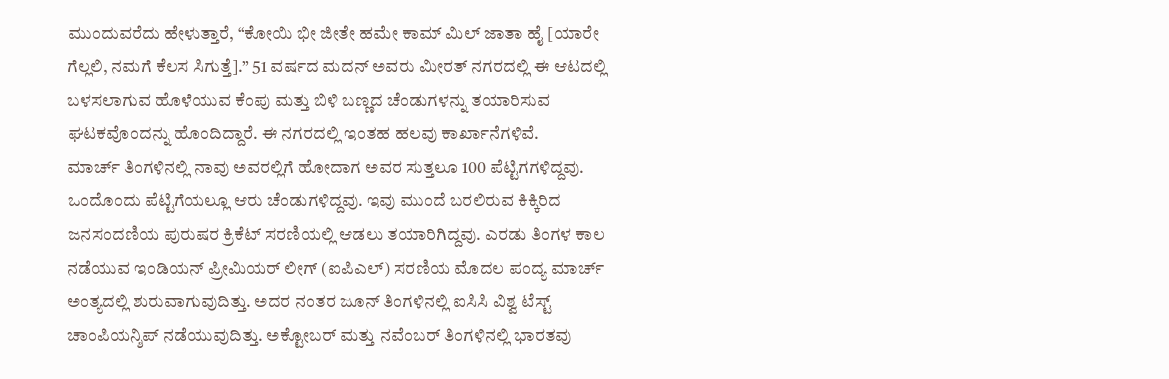ಮುಂದುವರೆದು ಹೇಳುತ್ತಾರೆ, “ಕೋಯಿ ಭೀ ಜೀತೇ ಹಮೇ ಕಾಮ್ ಮಿಲ್ ಜಾತಾ ಹೈ [ಯಾರೇ ಗೆಲ್ಲಲಿ, ನಮಗೆ ಕೆಲಸ ಸಿಗುತ್ತೆ].” 51 ವರ್ಷದ ಮದನ್ ಅವರು ಮೀರತ್ ನಗರದಲ್ಲಿ ಈ ಆಟದಲ್ಲಿ ಬಳಸಲಾಗುವ ಹೊಳೆಯುವ ಕೆಂಪು ಮತ್ತು ಬಿಳಿ ಬಣ್ಣದ ಚೆಂಡುಗಳನ್ನು ತಯಾರಿಸುವ ಘಟಕವೊಂದನ್ನು ಹೊಂದಿದ್ದಾರೆ. ಈ ನಗರದಲ್ಲಿ ಇಂತಹ ಹಲವು ಕಾರ್ಖಾನೆಗಳಿವೆ.
ಮಾರ್ಚ್ ತಿಂಗಳಿನಲ್ಲಿ ನಾವು ಅವರಲ್ಲಿಗೆ ಹೋದಾಗ ಅವರ ಸುತ್ತಲೂ 100 ಪೆಟ್ಟಿಗಗಳಿದ್ದವು. ಒಂದೊಂದು ಪೆಟ್ಟಿಗೆಯಲ್ಲೂ ಆರು ಚೆಂಡುಗಳಿದ್ದವು. ಇವು ಮುಂದೆ ಬರಲಿರುವ ಕಿಕ್ಕಿರಿದ ಜನಸಂದಣಿಯ ಪುರುಷರ ಕ್ರಿಕೆಟ್ ಸರಣಿಯಲ್ಲಿ ಆಡಲು ತಯಾರಿಗಿದ್ದವು. ಎರಡು ತಿಂಗಳ ಕಾಲ ನಡೆಯುವ ಇಂಡಿಯನ್ ಪ್ರೀಮಿಯರ್ ಲೀಗ್ (ಐಪಿಎಲ್) ಸರಣಿಯ ಮೊದಲ ಪಂದ್ಯ ಮಾರ್ಚ್ ಅಂತ್ಯದಲ್ಲಿ ಶುರುವಾಗುವುದಿತ್ತು. ಅದರ ನಂತರ ಜೂನ್ ತಿಂಗಳಿನಲ್ಲಿ ಐಸಿಸಿ ವಿಶ್ವ ಟೆಸ್ಟ್ ಚಾಂಪಿಯನ್ಶಿಪ್ ನಡೆಯುವುದಿತ್ತು. ಅಕ್ಟೋಬರ್ ಮತ್ತು ನವೆಂಬರ್ ತಿಂಗಳಿನಲ್ಲಿ ಭಾರತವು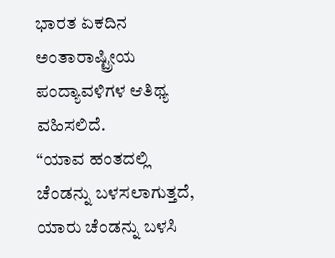ಭಾರತ ಏಕದಿನ ಅಂತಾರಾಷ್ಟ್ರೀಯ ಪಂದ್ಯಾವಳಿಗಳ ಆತಿಥ್ಯ ವಹಿಸಲಿದೆ.
“ಯಾವ ಹಂತದಲ್ಲಿ ಚೆಂಡನ್ನು ಬಳಸಲಾಗುತ್ತದೆ, ಯಾರು ಚೆಂಡನ್ನು ಬಳಸಿ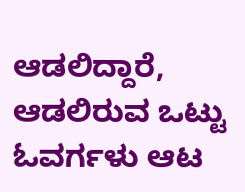ಆಡಲಿದ್ದಾರೆ, ಆಡಲಿರುವ ಒಟ್ಟು ಓವರ್ಗಳು ಆಟ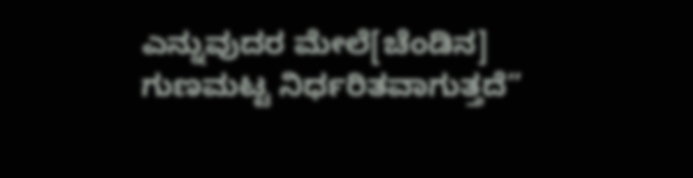ಎನ್ನುವುದರ ಮೇಲೆ[ಚೆಂಡಿನ] ಗುಣಮಟ್ಟ ನಿರ್ಧರಿತವಾಗುತ್ತದೆ”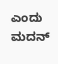ಎಂದು ಮದನ್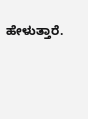ಹೇಳುತ್ತಾರೆ.